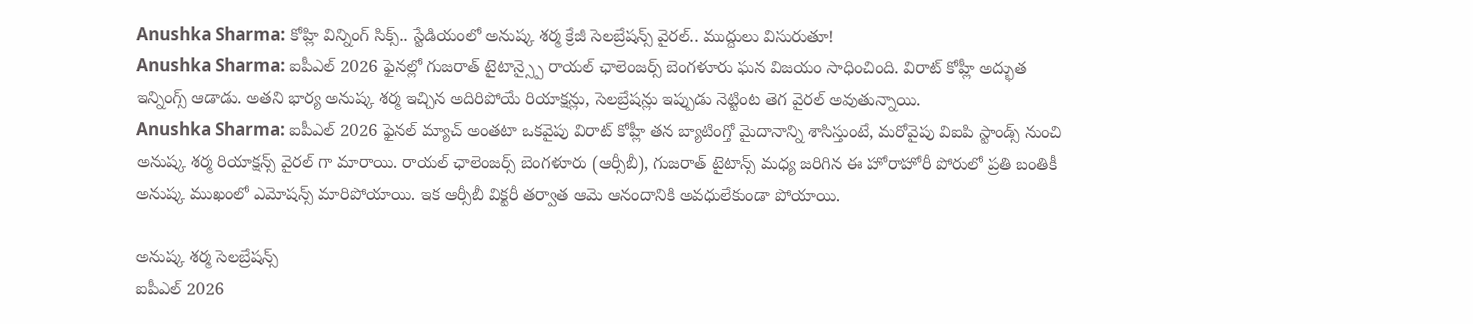Anushka Sharma: కోహ్లి విన్నింగ్ సిక్స్.. స్టేడియంలో అనుష్క శర్మ క్రేజీ సెలబ్రేషన్స్ వైరల్.. ముద్దులు విసురుతూ!
Anushka Sharma: ఐపీఎల్ 2026 ఫైనల్లో గుజరాత్ టైటాన్స్పై రాయల్ ఛాలెంజర్స్ బెంగళూరు ఘన విజయం సాధించింది. విరాట్ కోహ్లీ అద్భుత ఇన్నింగ్స్ ఆడాడు. అతని భార్య అనుష్క శర్మ ఇచ్చిన అదిరిపోయే రియాక్షన్లు, సెలబ్రేషన్లు ఇప్పుడు నెట్టింట తెగ వైరల్ అవుతున్నాయి.
Anushka Sharma: ఐపీఎల్ 2026 ఫైనల్ మ్యాచ్ అంతటా ఒకవైపు విరాట్ కోహ్లీ తన బ్యాటింగ్తో మైదానాన్ని శాసిస్తుంటే, మరోవైపు విఐపి స్టాండ్స్ నుంచి అనుష్క శర్మ రియాక్షన్స్ వైరల్ గా మారాయి. రాయల్ ఛాలెంజర్స్ బెంగళూరు (ఆర్సీబీ), గుజరాత్ టైటాన్స్ మధ్య జరిగిన ఈ హోరాహోరీ పోరులో ప్రతి బంతికీ అనుష్క ముఖంలో ఎమోషన్స్ మారిపోయాయి. ఇక ఆర్సీబీ విక్టరీ తర్వాత ఆమె ఆనందానికి అవధులేకుండా పోయాయి.

అనుష్క శర్మ సెలబ్రేషన్స్
ఐపీఎల్ 2026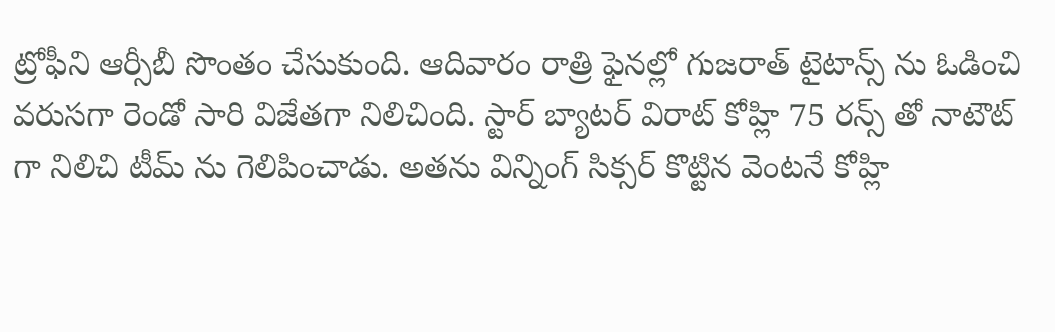ట్రోఫీని ఆర్సీబీ సొంతం చేసుకుంది. ఆదివారం రాత్రి ఫైనల్లో గుజరాత్ టైటాన్స్ ను ఓడించి వరుసగా రెండో సారి విజేతగా నిలిచింది. స్టార్ బ్యాటర్ విరాట్ కోహ్లి 75 రన్స్ తో నాటౌట్ గా నిలిచి టీమ్ ను గెలిపించాడు. అతను విన్నింగ్ సిక్సర్ కొట్టిన వెంటనే కోహ్లి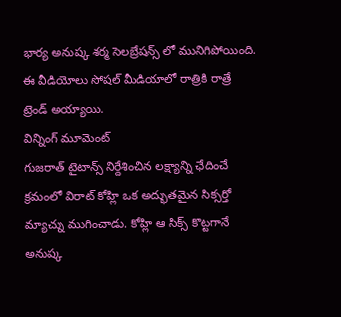భార్య అనుష్క శర్మ సెలబ్రేషన్స్ లో మునిగిపోయింది. ఈ వీడియోలు సోషల్ మీడియాలో రాత్రికి రాత్రే ట్రెండ్ అయ్యాయి.
విన్నింగ్ మూమెంట్
గుజరాత్ టైటాన్స్ నిర్దేశించిన లక్ష్యాన్ని ఛేదించే క్రమంలో విరాట్ కోహ్లి ఒక అద్భుతమైన సిక్సర్తో మ్యాచ్ను ముగించాడు. కోహ్లి ఆ సిక్స్ కొట్టగానే అనుష్క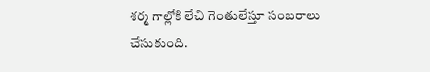శర్మ గాల్లోకి లేచి గెంతులేస్తూ సంబరాలు చేసుకుంది.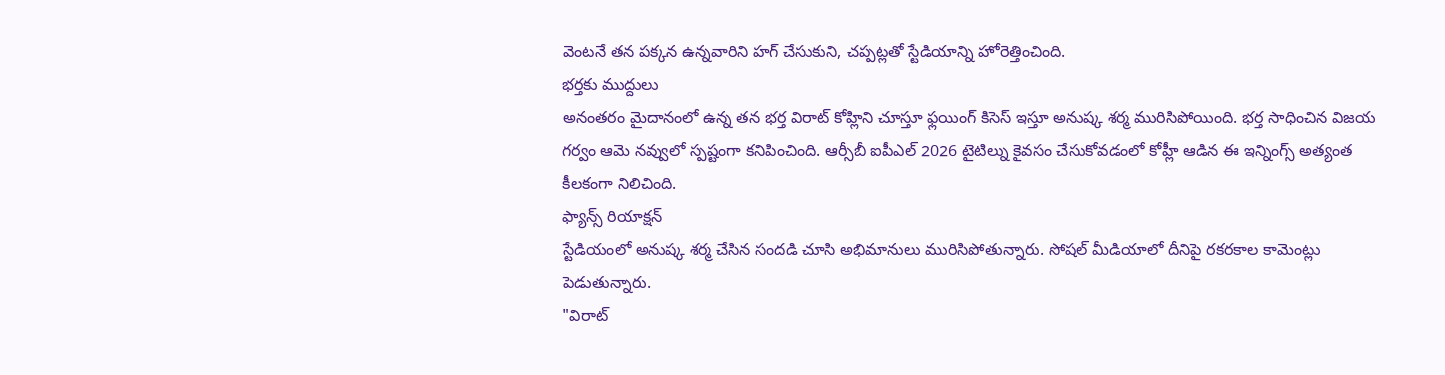వెంటనే తన పక్కన ఉన్నవారిని హగ్ చేసుకుని, చప్పట్లతో స్టేడియాన్ని హోరెత్తించింది.
భర్తకు ముద్దులు
అనంతరం మైదానంలో ఉన్న తన భర్త విరాట్ కోహ్లిని చూస్తూ ఫ్లయింగ్ కిసెస్ ఇస్తూ అనుష్క శర్మ మురిసిపోయింది. భర్త సాధించిన విజయ గర్వం ఆమె నవ్వులో స్పష్టంగా కనిపించింది. ఆర్సీబీ ఐపీఎల్ 2026 టైటిల్ను కైవసం చేసుకోవడంలో కోహ్లీ ఆడిన ఈ ఇన్నింగ్స్ అత్యంత కీలకంగా నిలిచింది.
ఫ్యాన్స్ రియాక్షన్
స్టేడియంలో అనుష్క శర్మ చేసిన సందడి చూసి అభిమానులు మురిసిపోతున్నారు. సోషల్ మీడియాలో దీనిపై రకరకాల కామెంట్లు పెడుతున్నారు.
"విరాట్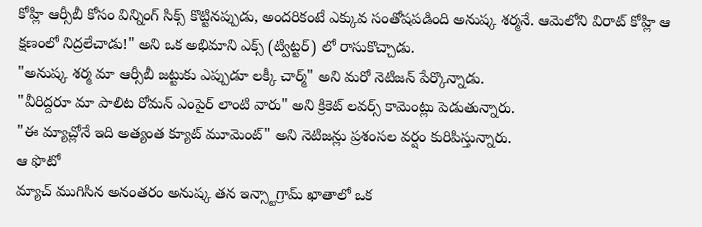కోహ్లి ఆర్సీబీ కోసం విన్నింగ్ సిక్స్ కొట్టినప్పుడు, అందరికంటే ఎక్కువ సంతోషపడింది అనుష్క శర్మనే. ఆమెలోని విరాట్ కోహ్లి ఆ క్షణంలో నిద్రలేచాడు!" అని ఒక అభిమాని ఎక్స్ (ట్విట్టర్) లో రాసుకొచ్చాడు.
"అనుష్క శర్మ మా ఆర్సీబీ జట్టుకు ఎప్పుడూ లక్కీ చార్మ్" అని మరో నెటిజన్ పేర్కొన్నాడు.
"వీరిద్దరూ మా పాలిట రోమన్ ఎంపైర్ లాంటి వారు" అని క్రికెట్ లవర్స్ కామెంట్లు పెడుతున్నారు.
"ఈ మ్యాచ్లోనే ఇది అత్యంత క్యూట్ మూమెంట్" అని నెటిజన్లు ప్రశంసల వర్షం కురిపిస్తున్నారు.
ఆ ఫొటో
మ్యాచ్ ముగిసిన అనంతరం అనుష్క తన ఇన్స్టాగ్రామ్ ఖాతాలో ఒక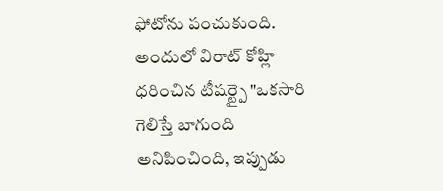ఫోటోను పంచుకుంది. అందులో విరాట్ కోహ్లి ధరించిన టీషర్ట్పై "ఒకసారి గెలిస్తే బాగుంది అనిపించింది, ఇప్పుడు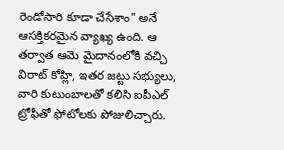రెండోసారి కూడా చేసేశాం" అనే ఆసక్తికరమైన వ్యాఖ్య ఉంది. ఆ తర్వాత ఆమె మైదానంలోకి వచ్చి విరాట్ కోహ్లి, ఇతర జట్టు సభ్యులు, వారి కుటుంబాలతో కలిసి ఐపీఎల్ ట్రోఫీతో ఫోటోలకు పోజులిచ్చారు.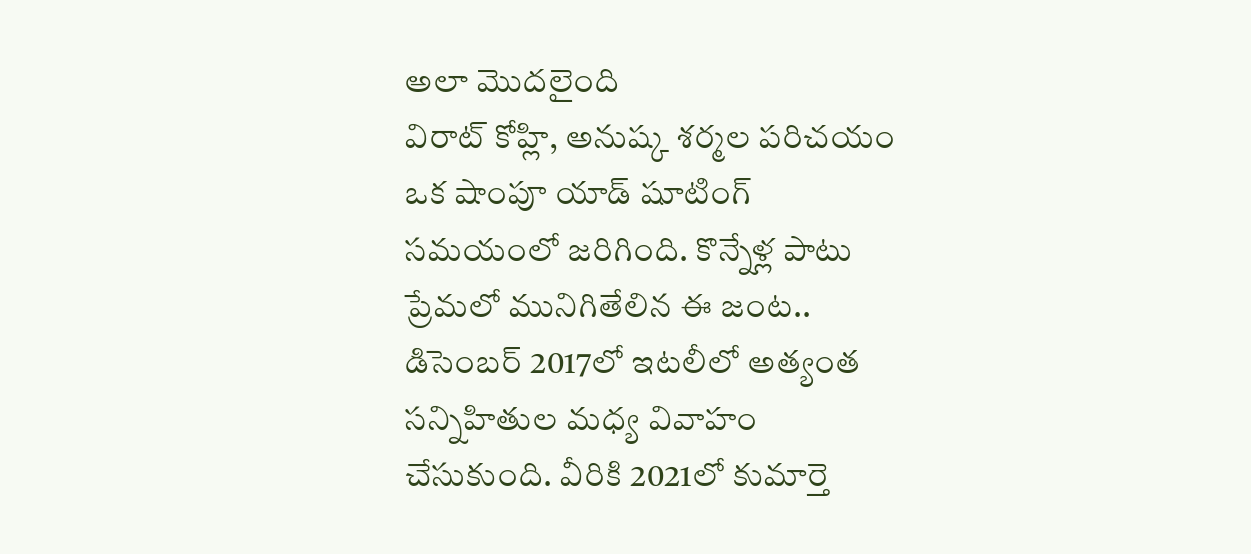అలా మొదలైంది
విరాట్ కోహ్లి, అనుష్క శర్మల పరిచయం ఒక షాంపూ యాడ్ షూటింగ్ సమయంలో జరిగింది. కొన్నేళ్ల పాటు ప్రేమలో మునిగితేలిన ఈ జంట.. డిసెంబర్ 2017లో ఇటలీలో అత్యంత సన్నిహితుల మధ్య వివాహం చేసుకుంది. వీరికి 2021లో కుమార్తె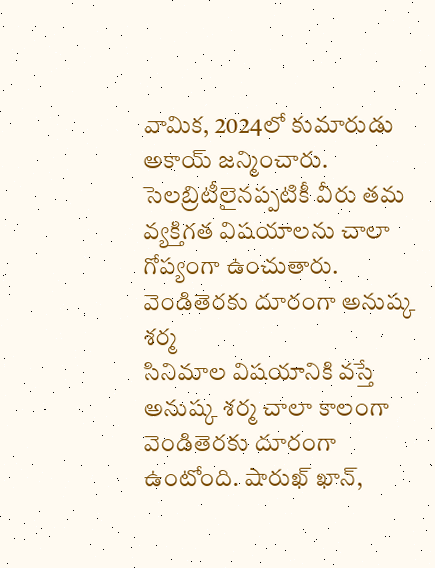వామిక, 2024లో కుమారుడు అకాయ్ జన్మించారు. సెలబ్రిటీలైనప్పటికీ వీరు తమ వ్యక్తిగత విషయాలను చాలా గోప్యంగా ఉంచుతారు.
వెండితెరకు దూరంగా అనుష్క శర్మ
సినిమాల విషయానికి వస్తే అనుష్క శర్మ చాలా కాలంగా వెండితెరకు దూరంగా ఉంటోంది. షారుఖ్ ఖాన్,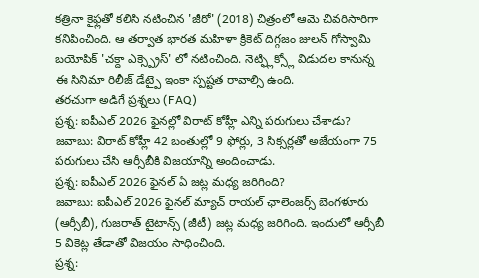కత్రినా కైఫ్లతో కలిసి నటించిన 'జీరో' (2018) చిత్రంలో ఆమె చివరిసారిగా కనిపించింది. ఆ తర్వాత భారత మహిళా క్రికెట్ దిగ్గజం జులన్ గోస్వామి బయోపిక్ 'చక్దా ఎక్స్ప్రెస్' లో నటించింది. నెట్ఫ్లిక్స్లో విడుదల కానున్న ఈ సినిమా రిలీజ్ డేట్పై ఇంకా స్పష్టత రావాల్సి ఉంది.
తరచుగా అడిగే ప్రశ్నలు (FAQ)
ప్రశ్న: ఐపీఎల్ 2026 ఫైనల్లో విరాట్ కోహ్లీ ఎన్ని పరుగులు చేశాడు?
జవాబు: విరాట్ కోహ్లీ 42 బంతుల్లో 9 ఫోర్లు, 3 సిక్సర్లతో అజేయంగా 75 పరుగులు చేసి ఆర్సీబీకి విజయాన్ని అందించాడు.
ప్రశ్న: ఐపీఎల్ 2026 ఫైనల్ ఏ జట్ల మధ్య జరిగింది?
జవాబు: ఐపీఎల్ 2026 ఫైనల్ మ్యాచ్ రాయల్ ఛాలెంజర్స్ బెంగళూరు (ఆర్సీబీ), గుజరాత్ టైటాన్స్ (జీటీ) జట్ల మధ్య జరిగింది. ఇందులో ఆర్సీబీ 5 వికెట్ల తేడాతో విజయం సాధించింది.
ప్రశ్న: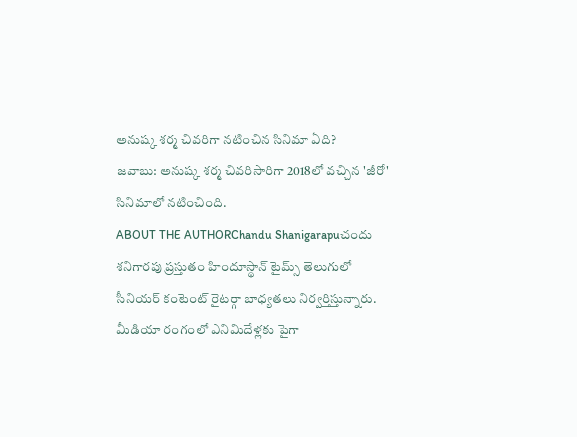అనుష్క శర్మ చివరిగా నటించిన సినిమా ఏది?
జవాబు: అనుష్క శర్మ చివరిసారిగా 2018లో వచ్చిన 'జీరో' సినిమాలో నటించింది.
ABOUT THE AUTHORChandu Shanigarapuచందు శనిగారపు ప్రస్తుతం హిందూస్థాన్ టైమ్స్ తెలుగులో సీనియర్ కంటెంట్ రైటర్గా బాధ్యతలు నిర్వర్తిస్తున్నారు. మీడియా రంగంలో ఎనిమిదేళ్లకు పైగా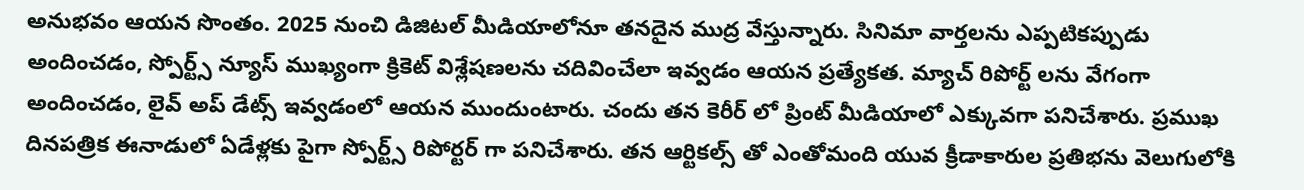అనుభవం ఆయన సొంతం. 2025 నుంచి డిజిటల్ మీడియాలోనూ తనదైన ముద్ర వేస్తున్నారు. సినిమా వార్తలను ఎప్పటికప్పుడు అందించడం, స్పోర్ట్స్ న్యూస్ ముఖ్యంగా క్రికెట్ విశ్లేషణలను చదివించేలా ఇవ్వడం ఆయన ప్రత్యేకత. మ్యాచ్ రిపోర్ట్ లను వేగంగా అందించడం, లైవ్ అప్ డేట్స్ ఇవ్వడంలో ఆయన ముందుంటారు. చందు తన కెరీర్ లో ప్రింట్ మీడియాలో ఎక్కువగా పనిచేశారు. ప్రముఖ దినపత్రిక ఈనాడులో ఏడేళ్లకు పైగా స్పోర్ట్స్ రిపోర్టర్ గా పనిచేశారు. తన ఆర్టికల్స్ తో ఎంతోమంది యువ క్రీడాకారుల ప్రతిభను వెలుగులోకి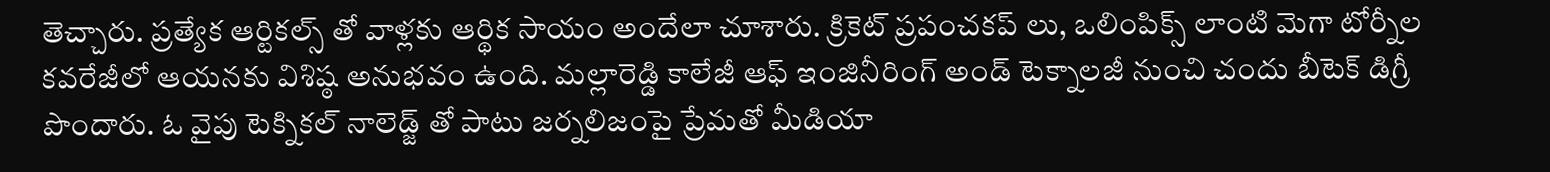తెచ్చారు. ప్రత్యేక ఆర్టికల్స్ తో వాళ్లకు ఆర్థిక సాయం అందేలా చూశారు. క్రికెట్ ప్రపంచకప్ లు, ఒలింపిక్స్ లాంటి మెగా టోర్నీల కవరేజీలో ఆయనకు విశిష్ఠ అనుభవం ఉంది. మల్లారెడ్డి కాలేజీ ఆఫ్ ఇంజినీరింగ్ అండ్ టెక్నాలజీ నుంచి చందు బీటెక్ డిగ్రీ పొందారు. ఓ వైపు టెక్నికల్ నాలెడ్జ్ తో పాటు జర్నలిజంపై ప్రేమతో మీడియా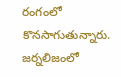రంగంలో కొనసాగుతున్నారు. జర్నలిజంలో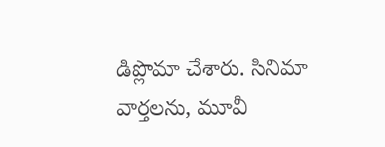డిప్లొమా చేశారు. సినిమా వార్తలను, మూవీ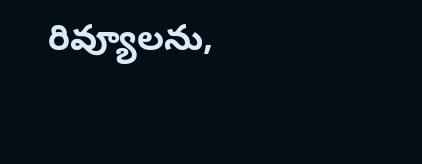రివ్యూలను,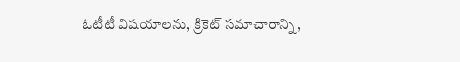ఓటీటీ విషయాలను, క్రికెట్ సమాచారాన్ని,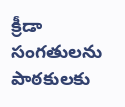క్రీడా సంగతులను పాఠకులకు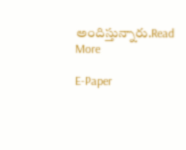అందిస్తున్నారు.Read More

E-Paper